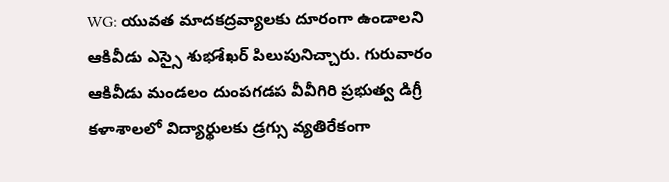WG: యువత మాదకద్రవ్యాలకు దూరంగా ఉండాలని ఆకివీడు ఎస్సై శుభశేఖర్ పిలుపునిచ్చారు. గురువారం ఆకివీడు మండలం దుంపగడప వీవీగిరి ప్రభుత్వ డిగ్రీ కళాశాలలో విద్యార్థులకు డ్రగ్సు వ్యతిరేకంగా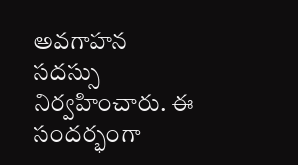అవగాహన సదస్సు నిర్వహించారు. ఈ సందర్భంగా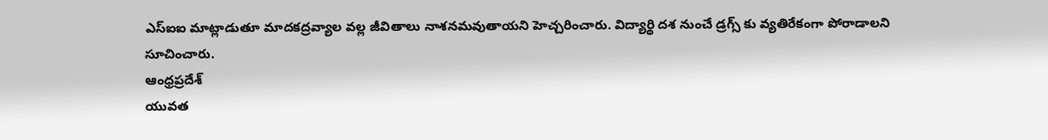ఎస్ఐఐ మాట్లాడుతూ మాదకద్రవ్యాల వల్ల జీవితాలు నాశనమవుతాయని హెచ్చరించారు. విద్యార్థి దశ నుంచే డ్రగ్స్ కు వ్యతిరేకంగా పోరాడాలని సూచించారు.
ఆంధ్రప్రదేశ్
యువత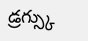డ్రగ్స్కు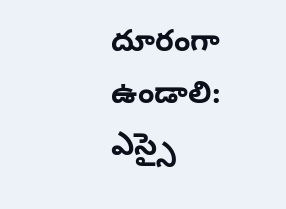దూరంగా ఉండాలి: ఎస్సై